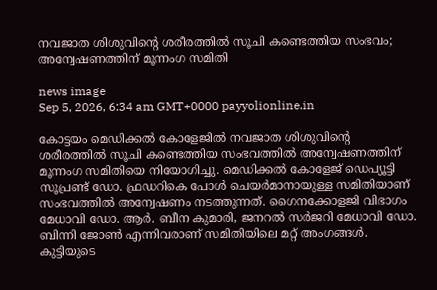നവജാത ശിശുവിന്റെ ശരീരത്തിൽ സൂചി കണ്ടെത്തിയ സംഭവം; അന്വേഷണത്തിന് മൂന്നംഗ സമിതി

news image
Sep 5, 2026, 6:34 am GMT+0000 payyolionline.in

കോട്ടയം മെഡിക്കൽ കോളേജിൽ നവജാത ശിശുവിന്റെ ശരീരത്തിൽ സൂചി കണ്ടെത്തിയ സംഭവത്തിൽ അന്വേഷണത്തിന് മൂന്നംഗ സമിതിയെ നിയോഗിച്ചു. മെഡിക്കൽ കോളേജ് ഡെപ്യൂട്ടി സൂപ്രണ്ട് ഡോ. ഫ്രഡറികെ പോൾ ചെയർമാനായുള്ള സമിതിയാണ് സംഭവത്തിൽ അന്വേഷണം നടത്തുന്നത്. ഗൈനക്കോളജി വിഭാഗം മേധാവി ഡോ. ആർ. ബീന കുമാരി, ജനറൽ സർജറി മേധാവി ഡോ. ബിന്നി ജോൺ എന്നിവരാണ് സമിതിയിലെ മറ്റ് അംഗങ്ങൾ. കുട്ടിയുടെ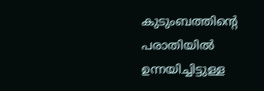കുടുംബത്തിന്റെ പരാതിയിൽ ഉന്നയിച്ചിട്ടുള്ള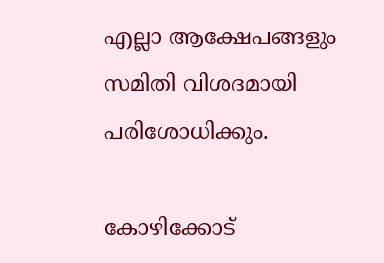എല്ലാ ആക്ഷേപങ്ങളും സമിതി വിശദമായി പരിശോധിക്കും.

കോഴിക്കോട്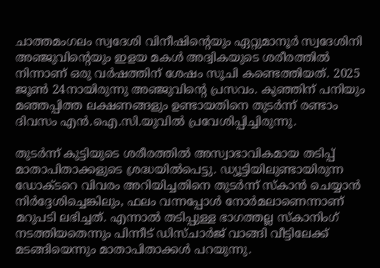ചാത്തമംഗലം സ്വദേശി വിനീഷിന്റെയും ഏറ്റുമാനൂർ സ്വദേശിനി അഞ്ജുവിന്റെയും ഇളയ മകൾ അദ്വികയുടെ ശരീരത്തിൽ നിന്നാണ് ഒരു വർഷത്തിന് ശേഷം സൂചി കണ്ടെത്തിയത്. 2025 ജൂൺ 24നായിരുന്നു അഞ്ജുവിന്റെ പ്രസവം. കുഞ്ഞിന് പനിയും മഞ്ഞപ്പിത്ത ലക്ഷണങ്ങളും ഉണ്ടായതിനെ തുടർന്ന് രണ്ടാം ദിവസം എൻ.ഐ.സി.യുവിൽ പ്രവേശിപ്പിച്ചിരുന്നു.

തുടർന്ന് കുട്ടിയുടെ ശരീരത്തിൽ അസ്വാഭാവികമായ തടിപ്പ് മാതാപിതാക്കളുടെ ശ്രദ്ധയിൽപെട്ടു. ഡ്യൂട്ടിയിലുണ്ടായിരുന്ന ഡോക്ടറെ വിവരം അറിയിച്ചതിനെ തുടർന്ന് സ്കാൻ ചെയ്യാൻ നിർദ്ദേശിച്ചെങ്കിലും, ഫലം വന്നപ്പോൾ നോർമലാണെന്നാണ് മറുപടി ലഭിച്ചത്. എന്നാൽ തടിപ്പുള്ള ഭാഗത്തല്ല സ്കാനിംഗ് നടത്തിയതെന്നും പിന്നീട് ഡിസ്ചാർജ് വാങ്ങി വീട്ടിലേക്ക് മടങ്ങിയെന്നും മാതാപിതാക്കൾ പറയുന്നു.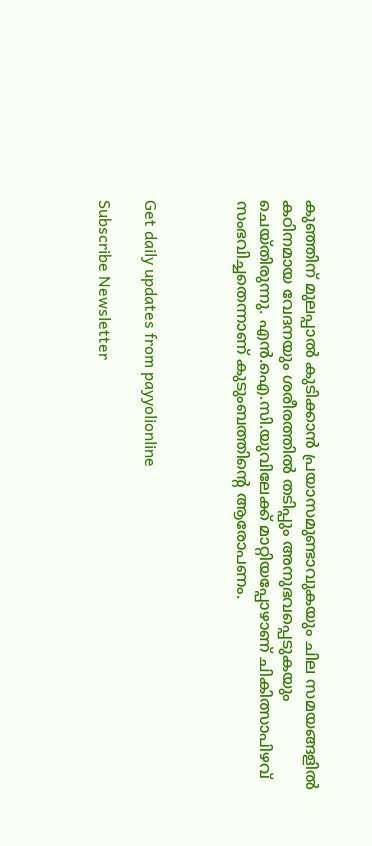കുഞ്ഞിന് മുലപ്പാൽ കുടിക്കാൻ പ്രയാസമുണ്ടാവുകയും ചില സമയങ്ങളിൽ കഠിനമായ വേദനയും ശരീരത്തിൽ തടിപ്പും അനുഭവപ്പെടുകയും ചെയ്തിരുന്നു. എൻ.ഐ.സി.യുവിലേക്ക് മാറ്റിയപ്പോഴാണ് ചികിത്സാപിഴവ് സംഭവിച്ചതെന്നാണ് കുടുംബത്തിന്റെ ആരോപണം.



Get daily updates from payyolionline

Subscribe Newsletter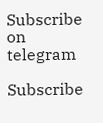Subscribe on telegram

Subscribe